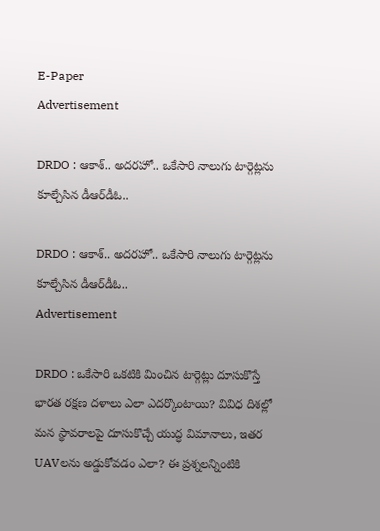E-Paper
Advertisement

DRDO : ఆకాశ్‌.. అదరహో.. ఒకేసారి నాలుగు టార్గెట్లను కూల్చేసిన డీఆర్‌డీఓ..

DRDO : ఆకాశ్‌.. అదరహో.. ఒకేసారి నాలుగు టార్గెట్లను కూల్చేసిన డీఆర్‌డీఓ..
Advertisement

DRDO : ఒకేసారి ఒకటికి మించిన టార్గెట్లు దూసుకొస్తే భారత రక్షణ దళాలు ఎలా ఎదర్కొంటాయి? వివిధ దిశల్లో మన స్థావరాలపై దూసుకొచ్చే యుద్ధ విమానాలు, ఇతర UAVలను అడ్డుకోవడం ఎలా? ఈ ప్రశ్నలన్నింటికి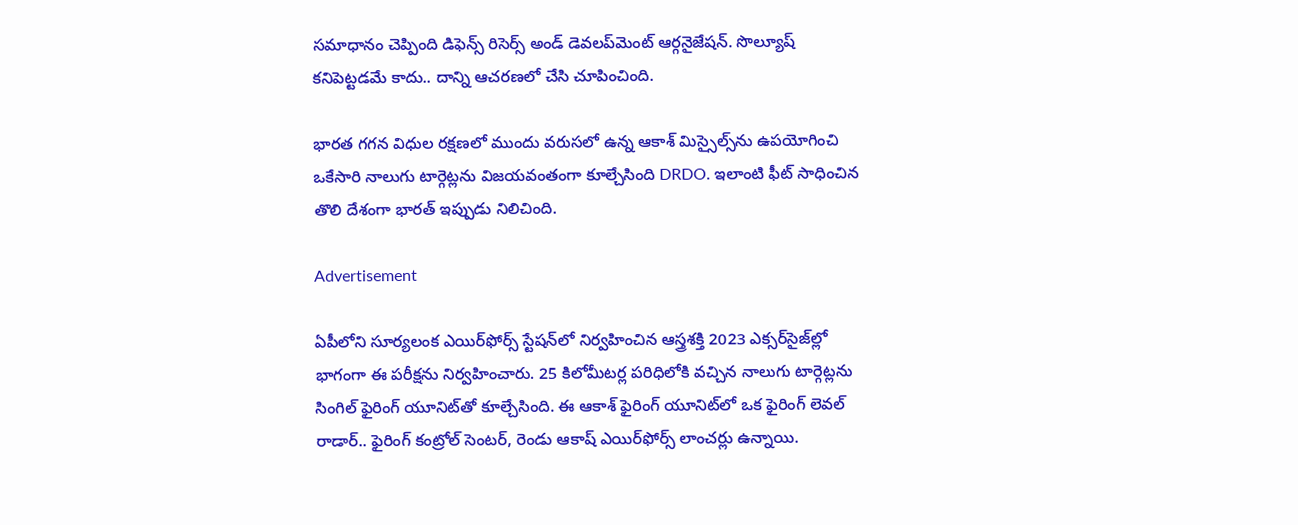సమాధానం చెప్పింది డిఫెన్స్‌ రిసెర్స్‌ అండ్ డెవలప్‌మెంట్‌ ఆర్గనైజేషన్. సొల్యూష్‌ కనిపెట్టడమే కాదు.. దాన్ని ఆచరణలో చేసి చూపించింది.

భారత గగన విధుల రక్షణలో ముందు వరుసలో ఉన్న ఆకాశ్‌ మిస్సైల్స్‌ను ఉపయోగించి ఒకేసారి నాలుగు టార్గెట్లను విజయవంతంగా కూల్చేసింది DRDO. ఇలాంటి ఫీట్‌ సాధించిన తొలి దేశంగా భారత్‌ ఇప్పుడు నిలిచింది.

Advertisement

ఏపీలోని సూర్యలంక ఎయిర్‌ఫోర్స్‌ స్టేషన్‌లో నిర్వహించిన ఆస్త్రశక్తి 2023 ఎక్సర్‌సైజ్‌ల్లో భాగంగా ఈ పరీక్షను నిర్వహించారు. 25 కిలోమీటర్ల పరిధిలోకి వచ్చిన నాలుగు టార్గెట్లను సింగిల్ ఫైరింగ్ యూనిట్‌తో కూల్చేసింది. ఈ ఆకాశ్‌ ఫైరింగ్ యూనిట్‌లో ఒక ఫైరింగ్ లెవల్ రాడార్‌.. ఫైరింగ్ కంట్రోల్ సెంటర్, రెండు ఆకాష్‌ ఎయిర్‌ఫోర్స్‌ లాంచర్లు ఉన్నాయి.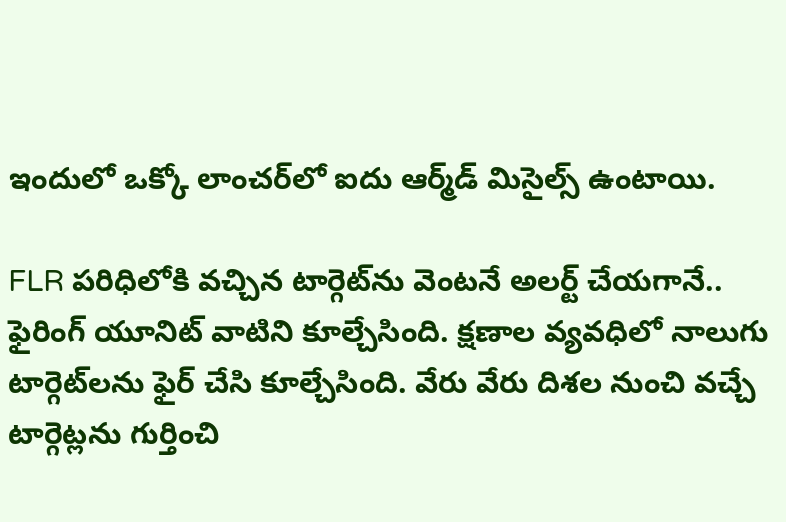ఇందులో ఒక్కో లాంచర్‌లో ఐదు ఆర్మ్‌డ్‌ మిసైల్స్ ఉంటాయి.

FLR పరిధిలోకి వచ్చిన టార్గెట్‌ను వెంటనే అలర్ట్ చేయగానే.. ఫైరింగ్‌ యూనిట్‌ వాటిని కూల్చేసింది. క్షణాల వ్యవధిలో నాలుగు టార్గెట్‌లను ఫైర్‌ చేసి కూల్చేసింది. వేరు వేరు దిశల నుంచి వచ్చే టార్గెట్లను గుర్తించి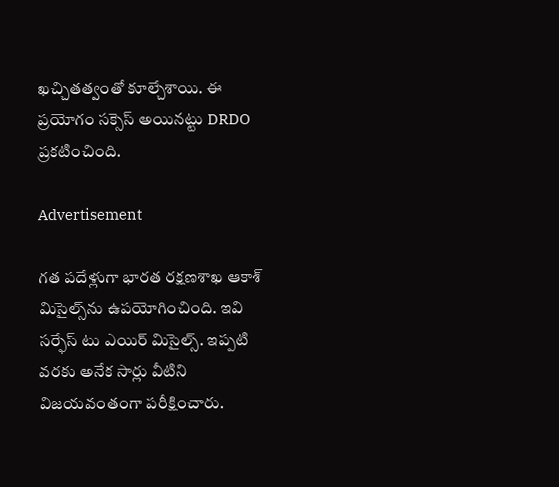ఖచ్చితత్వంతో కూల్చేశాయి. ఈ ప్రయోగం సక్సెస్‌ అయినట్టు DRDO ప్రకటించింది.

Advertisement

గత పదేళ్లుగా భారత రక్షణశాఖ ఆకాశ్‌ మిసైల్స్‌ను ఉపయోగించింది. ఇవి సర్ఫేస్‌ టు ఎయిర్‌ మిసైల్స్‌. ఇప్పటి వరకు అనేక సార్లు వీటిని విజయవంతంగా పరీక్షించారు.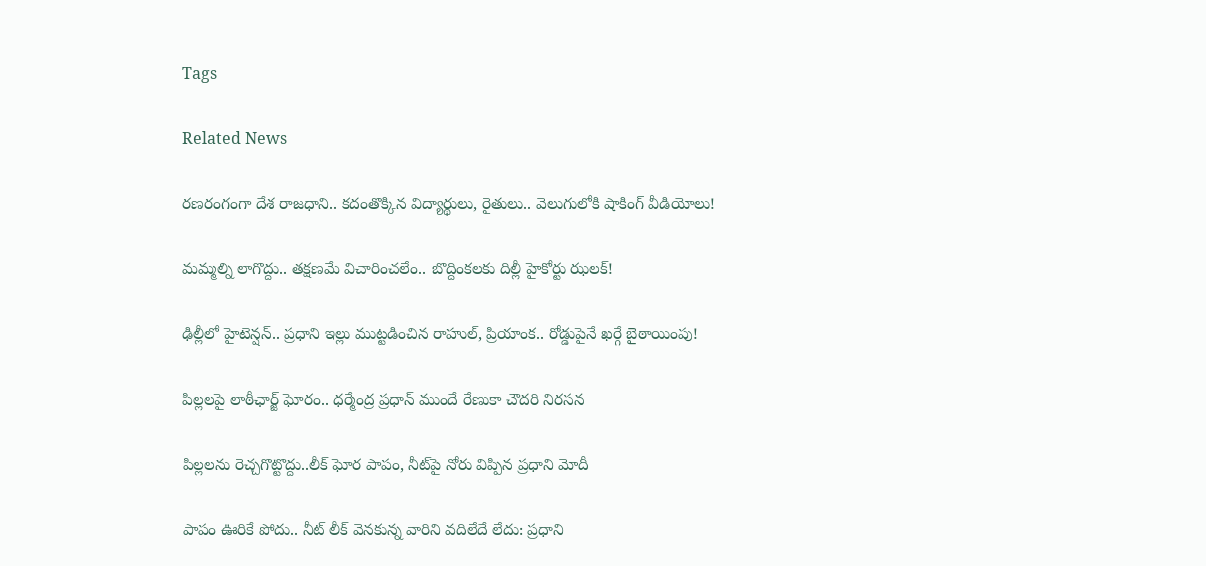Tags

Related News

రణరంగంగా దేశ రాజధాని.. కదంతొక్కిన విద్యార్థులు, రైతులు.. వెలుగులోకి షాకింగ్ వీడియోలు!

మమ్మల్ని లాగొద్దు.. తక్షణమే విచారించలేం.. బొద్దింకలకు దిల్లీ హైకోర్టు ఝలక్!

ఢిల్లీలో హైటెన్షన్.. ప్రధాని ఇల్లు ముట్టడించిన రాహుల్, ప్రియాంక.. రోడ్డుపైనే ఖర్గే బైఠాయింపు!

పిల్లలపై లాఠీఛార్జ్ ఘోరం.. ధర్మేంద్ర ప్రధాన్ ముందే రేణుకా చౌదరి నిరసన

పిల్లలను రెచ్చగొట్టొద్దు..లీక్ ఘోర పాపం, నీట్‌పై నోరు విప్పిన ప్రధాని మోదీ

పాపం ఊరికే పోదు.. నీట్ లీక్ వెనకున్న వారిని వదిలేదే లేదు: ప్రధాని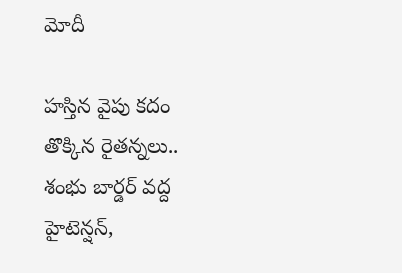మోదీ

హస్తిన వైపు కదం తొక్కిన రైతన్నలు.. శంభు బార్డర్ వద్ద హైటెన్షన్,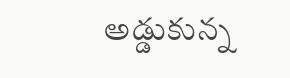అడ్డుకున్న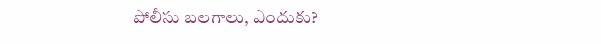పోలీసు బలగాలు, ఎందుకు?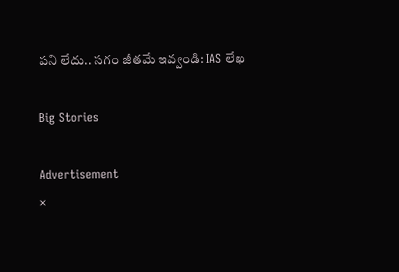పని లేదు.. సగం జీతమే ఇవ్వండి: IAS లేఖ

Big Stories

Advertisement
×